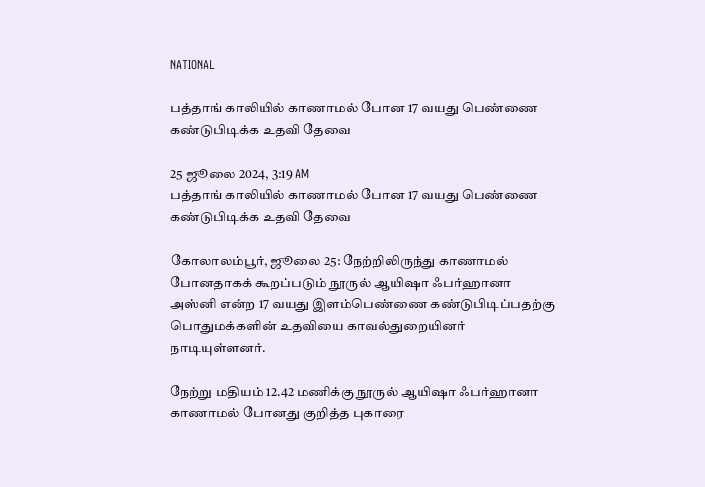NATIONAL

பத்தாங் காலியில் காணாமல் போன 17 வயது பெண்ணை கண்டுபிடிக்க உதவி தேவை

25 ஜூலை 2024, 3:19 AM
பத்தாங் காலியில் காணாமல் போன 17 வயது பெண்ணை கண்டுபிடிக்க உதவி தேவை

கோலாலம்பூர், ஜூலை 25: நேற்றிலிருந்து காணாமல் போனதாகக் கூறப்படும் நூருல் ஆயிஷா ஃபர்ஹானா அஸ்னி என்ற 17 வயது இளம்பெண்ணை கண்டுபிடிப்பதற்கு பொதுமக்களின் உதவியை காவல்துறையினர் நாடியுள்ளனர்.

நேற்று மதியம் 12.42 மணிக்கு நூருல் ஆயிஷா ஃபர்ஹானா காணாமல் போனது குறித்த புகாரை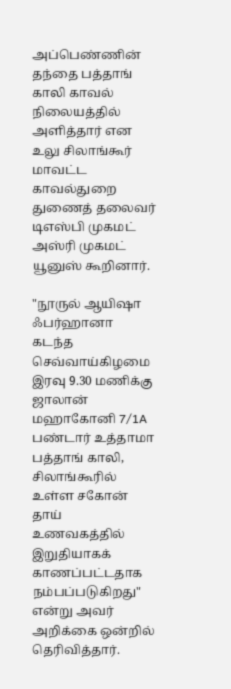அப்பெண்ணின் தந்தை பத்தாங் காலி காவல் நிலையத்தில் அளித்தார் என உலு சிலாங்கூர் மாவட்ட காவல்துறை துணைத் தலைவர் டிஎஸ்பி முகமட் அஸ்ரி முகமட் யூனுஸ் கூறினார்.

"நூருல் ஆயிஷா ஃபர்ஹானா கடந்த செவ்வாய்கிழமை இரவு 9.30 மணிக்கு ஜாலான் மஹாகோனி 7/1A பண்டார் உத்தாமா பத்தாங் காலி, சிலாங்கூரில் உள்ள சகோன் தாய் உணவகத்தில் இறுதியாகக் காணப்பட்டதாக நம்பப்படுகிறது" என்று அவர் அறிக்கை ஒன்றில் தெரிவித்தார்.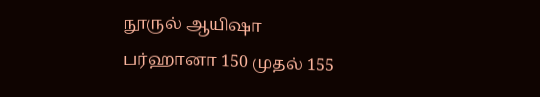நூருல் ஆயிஷா பர்ஹானா 150 முதல் 155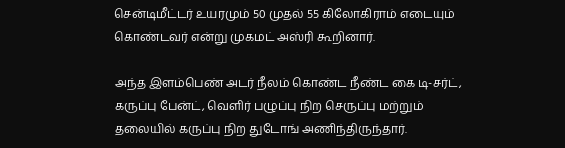சென்டிமீட்டர் உயரமும் 50 முதல் 55 கிலோகிராம் எடையும் கொண்டவர் என்று முகமட் அஸ்ரி கூறினார்.

அந்த இளம்பெண் அடர் நீலம் கொண்ட நீண்ட கை டி-சர்ட், கருப்பு பேன்ட், வெளிர் பழுப்பு நிற செருப்பு மற்றும் தலையில் கருப்பு நிற துடோங் அணிந்திருந்தார்.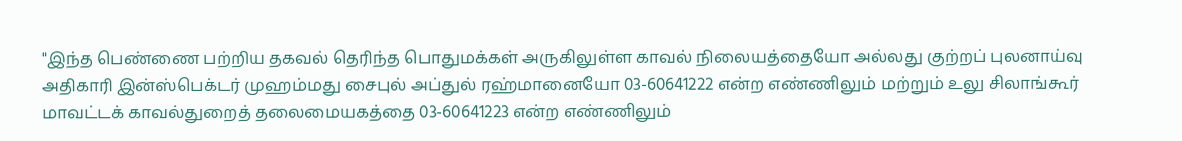"இந்த பெண்ணை பற்றிய தகவல் தெரிந்த பொதுமக்கள் அருகிலுள்ள காவல் நிலையத்தையோ அல்லது குற்றப் புலனாய்வு அதிகாரி இன்ஸ்பெக்டர் முஹம்மது சைபுல் அப்துல் ரஹ்மானையோ 03-60641222 என்ற எண்ணிலும் மற்றும் உலு சிலாங்கூர் மாவட்டக் காவல்துறைத் தலைமையகத்தை 03-60641223 என்ற எண்ணிலும்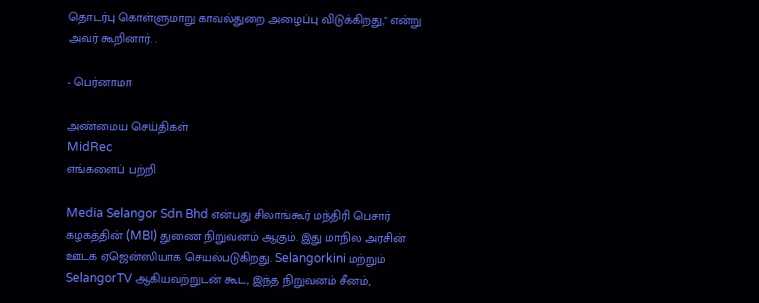தொடர்பு கொள்ளுமாறு காவல்துறை அழைப்பு விடுக்கிறது," என்று அவர் கூறினார். .

- பெர்னாமா

அண்மைய செய்திகள்
MidRec
எங்களைப் பற்றி

Media Selangor Sdn Bhd என்பது சிலாங்கூர் மந்திரி பெசார் கழகத்தின் (MBI) துணை நிறுவனம் ஆகும். இது மாநில அரசின் ஊடக ஏஜென்ஸியாக செயல்படுகிறது. Selangorkini மற்றும் SelangorTV ஆகியவற்றுடன் கூட, இந்த நிறுவனம் சீனம்,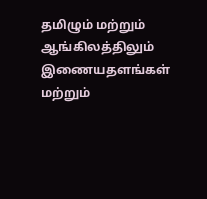தமிழும் மற்றும் ஆங்கிலத்திலும் இணையதளங்கள் மற்றும்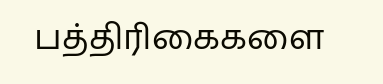பத்திரிகைகளை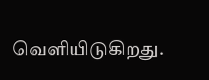வெளியிடுகிறது.